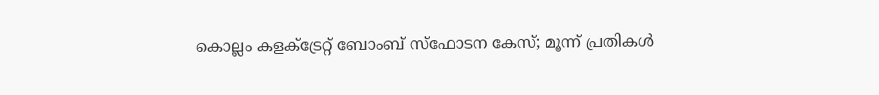കൊല്ലം കളക്ട്രേറ്റ് ബോംബ് സ്ഫോടന കേസ്; മൂന്ന് പ്രതികൾ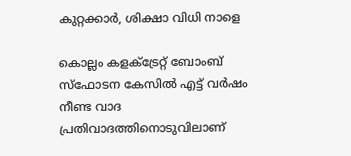കുറ്റക്കാർ, ശിക്ഷാ വിധി നാളെ

കൊല്ലം കളക്ട്രേറ്റ് ബോംബ് സ്ഫോടന കേസിൽ എട്ട് വർഷം നീണ്ട വാദ പ്രതിവാദത്തിനൊടുവിലാണ്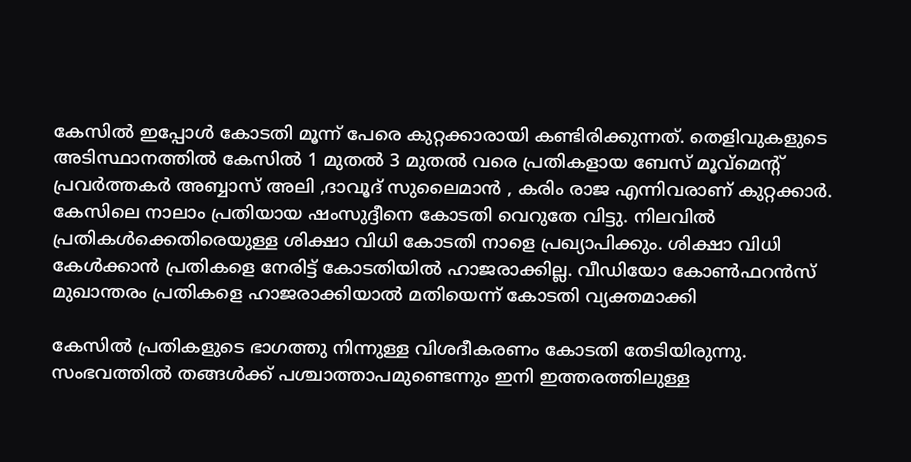കേസിൽ ഇപ്പോൾ കോടതി മൂന്ന് പേരെ കുറ്റക്കാരായി കണ്ടിരിക്കുന്നത്. തെളിവുകളുടെ അടിസ്ഥാനത്തിൽ കേസിൽ 1 മുതൽ 3 മുതൽ വരെ പ്രതികളായ ബേസ് മൂവ്മെന്റ് പ്രവർത്തകർ അബ്ബാസ് അലി ,ദാവൂദ് സുലൈമാൻ , കരിം രാജ എന്നിവരാണ് കുറ്റക്കാർ. കേസിലെ നാലാം പ്രതിയായ ഷംസുദ്ദീനെ കോടതി വെറുതേ വിട്ടു. നിലവിൽ പ്രതികൾക്കെതിരെയുള്ള ശിക്ഷാ വിധി കോടതി നാളെ പ്രഖ്യാപിക്കും. ശിക്ഷാ വിധി കേൾക്കാൻ പ്രതികളെ നേരിട്ട് കോടതിയിൽ ഹാജരാക്കില്ല. വീഡിയോ കോൺഫറൻസ് മുഖാന്തരം പ്രതികളെ ഹാജരാക്കിയാൽ മതിയെന്ന് കോടതി വ്യക്തമാക്കി

കേസിൽ പ്രതികളുടെ ഭാഗത്തു നിന്നുള്ള വിശദീകരണം കോടതി തേടിയിരുന്നു. സംഭവത്തിൽ തങ്ങൾക്ക് പശ്ചാത്താപമുണ്ടെന്നും ഇനി ഇത്തരത്തിലുള്ള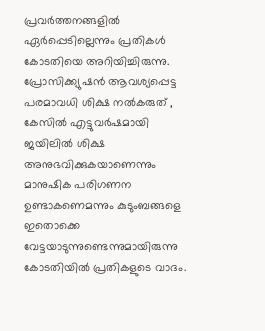പ്രവർത്തനങ്ങളിൽ ഏർപ്പെടില്ലെന്നും പ്രതികൾ കോടതിയെ അറിയിച്ചിരുന്നു. പ്രോസിക്ക്യുഷൻ ആവശ്യപ്പെട്ട പരമാവധി ശിക്ഷ നൽകരുത് , കേസിൽ എട്ടുവർഷമായി ജയിലിൽ ശിക്ഷ അനുഭവിക്കുകയാണെന്നും മാനുഷിക പരിഗണന ഉണ്ടാകണെമന്നും കുടുംബങ്ങളെ ഇതൊക്കെ വേട്ടയാടുന്നുണ്ടെന്നുമായിരുന്നു കോടതിയിൽ പ്രതികളുടെ വാദം.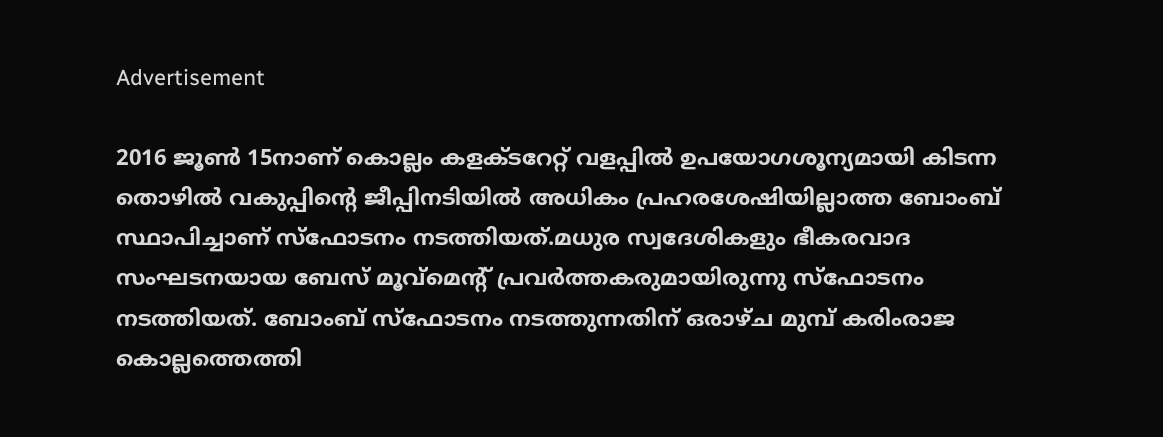Advertisement

2016 ജൂൺ 15നാണ് കൊല്ലം കളക്ടറേറ്റ് വളപ്പിൽ ഉപയോഗശൂന്യമായി കിടന്ന തൊഴിൽ വകുപ്പിന്റെ ജീപ്പിനടിയിൽ അധികം പ്രഹരശേഷിയില്ലാത്ത ബോംബ് സ്ഥാപിച്ചാണ് സ്ഫോടനം നടത്തിയത്.മധുര സ്വദേശികളും ഭീകരവാദ സംഘടനയായ ബേസ് മൂവ്മെന്റ് പ്രവർത്തകരുമായിരുന്നു സ്ഫോടനം നടത്തിയത്. ബോംബ് സ്ഫോടനം നടത്തുന്നതിന് ഒരാഴ്ച മുമ്പ് കരിംരാജ കൊല്ലത്തെത്തി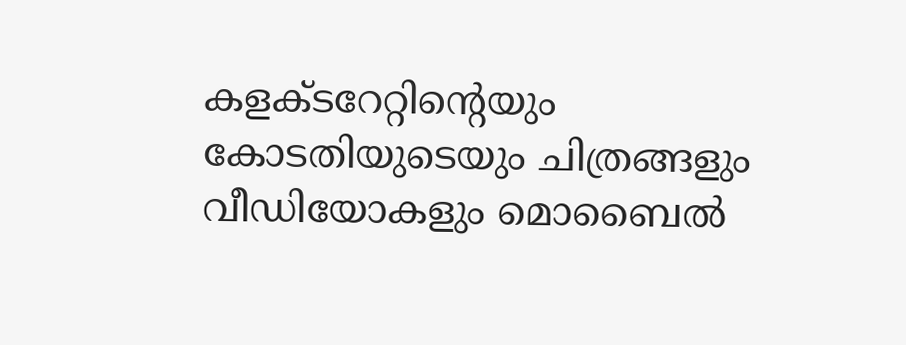കളക്ടറേറ്റിന്റെയും കോടതിയുടെയും ചിത്രങ്ങളും വീഡിയോകളും മൊബൈൽ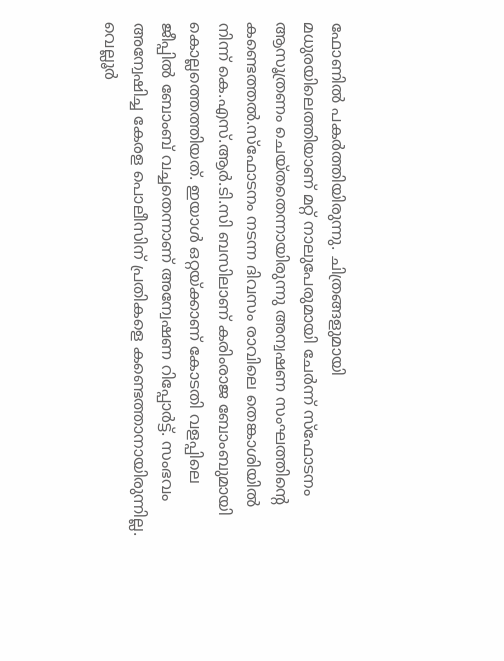ഫോണിൽ പകർത്തിയിരുന്നു. ചിത്രങ്ങളുമായി മധുരയിലെത്തിയാണ് മറ്റ് നാലുപേരുമായി ചേർന്ന് സ്ഫോടനം ആസൂത്രണം ചെയ്തതെന്നായിരുന്നു അന്വഷണ സംഘത്തിൻ്റെ കണ്ടെത്തൽ.സ്ഫോടനം നടന്ന ദിവസം രാവിലെ തെങ്കാശിയിൽ നിന്ന് കെ.എസ്.ആർ.ടി.സി ബസിലാണ് കരിംരാജ ബോംബുമായി കൊല്ലത്തെത്തിയത്. ഇയാൾ ഒറ്റയ്ക്കാണ് കോടതി വളപ്പിലെ ജീപ്പിൽ ബോംബ് വച്ചതെന്നാണ് അന്വേഷണ റിപ്പോർട്ട്. സംഭവം അന്വേഷിച്ച കേരള പൊലീസിന് പ്രതികളെ കണ്ടെത്താനായിരുന്നില്ല. വെല്ലൂർ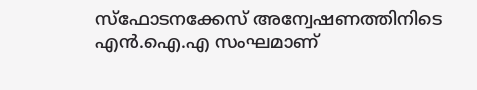സ്ഫോടനക്കേസ് അന്വേഷണത്തിനിടെ എൻ.ഐ.എ സംഘമാണ്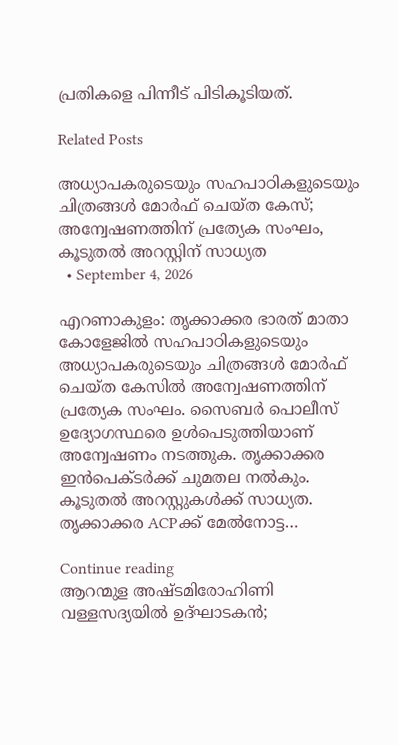പ്രതികളെ പിന്നീട് പിടികൂടിയത്.

Related Posts

അധ്യാപകരുടെയും സഹപാഠികളുടെയും ചിത്രങ്ങൾ മോർഫ് ചെയ്ത കേസ്; അന്വേഷണത്തിന് പ്രത്യേക സംഘം, കൂടുതൽ അറസ്റ്റിന് സാധ്യത
  • September 4, 2026

എറണാകുളം: തൃക്കാക്കര ഭാരത് മാതാ കോളേജിൽ സഹപാഠികളുടെയും അധ്യാപകരുടെയും ചിത്രങ്ങൾ മോർഫ് ചെയ്ത കേസിൽ അന്വേഷണത്തിന് പ്രത്യേക സംഘം. സൈബർ പൊലീസ് ഉദ്യോഗസ്ഥരെ ഉൾപെടുത്തിയാണ് അന്വേഷണം നടത്തുക. തൃക്കാക്കര ഇൻപെക്ടർക്ക് ചുമതല നൽകും. കൂടുതൽ അറസ്റ്റുകൾക്ക് സാധ്യത. തൃക്കാക്കര ACPക്ക് മേൽനോട്ട…

Continue reading
ആറന്മുള അഷ്ടമിരോഹിണി വള്ളസദ്യയിൽ ഉദ്ഘാടകൻ;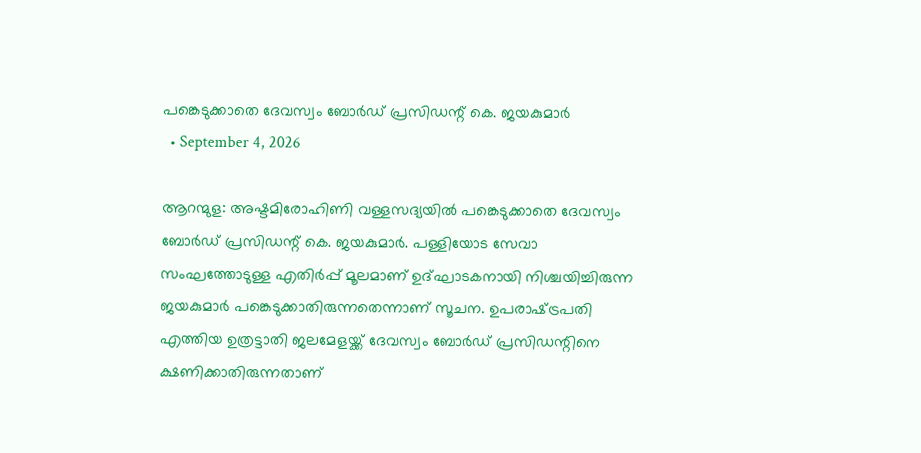പങ്കെടുക്കാതെ ദേവസ്വം ബോർഡ്‌ പ്രസിഡന്റ്‌ കെ. ജയകുമാർ
  • September 4, 2026

ആറന്മുള: അഷ്ടമിരോഹിണി വള്ളസദ്യയില്‍ പങ്കെടുക്കാതെ ദേവസ്വം ബോർഡ്‌ പ്രസിഡന്റ്‌ കെ. ജയകുമാർ. പള്ളിയോട സേവാ സംഘത്തോടുള്ള എതിര്‍പ്പ് മൂലമാണ് ഉദ്ഘാടകനായി നിശ്ചയിച്ചിരുന്ന ജയകുമാര്‍ പങ്കെടുക്കാതിരുന്നതെന്നാണ് സൂചന. ഉപരാഷ്‌ട്രപതി എത്തിയ ഉത്രട്ടാതി ജലമേളയ്ക്ക് ദേവസ്വം ബോർഡ്‌ പ്രസിഡന്റിനെ ക്ഷണിക്കാതിരുന്നതാണ്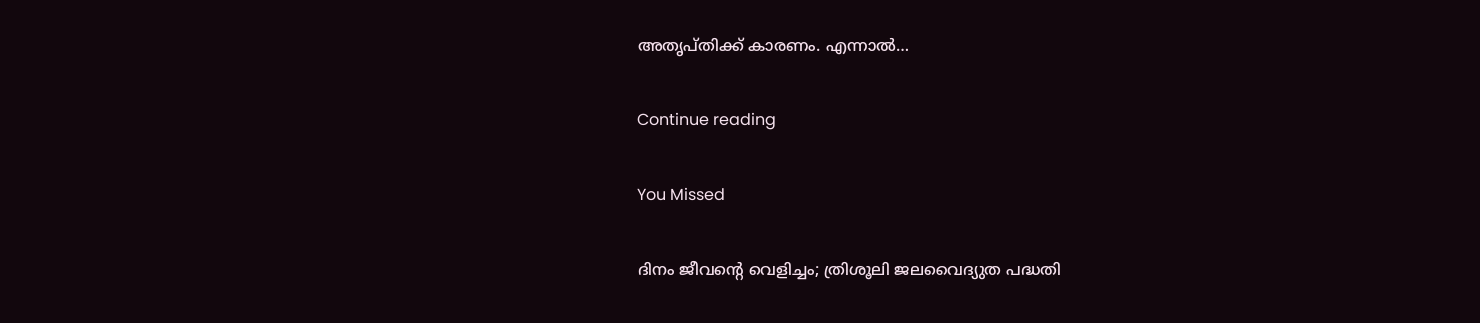അതൃപ്തിക്ക് കാരണം. എന്നാൽ…

Continue reading

You Missed

ദിനം ജീവന്റെ വെളിച്ചം; ത്രിശൂലി ജലവൈദ്യുത പദ്ധതി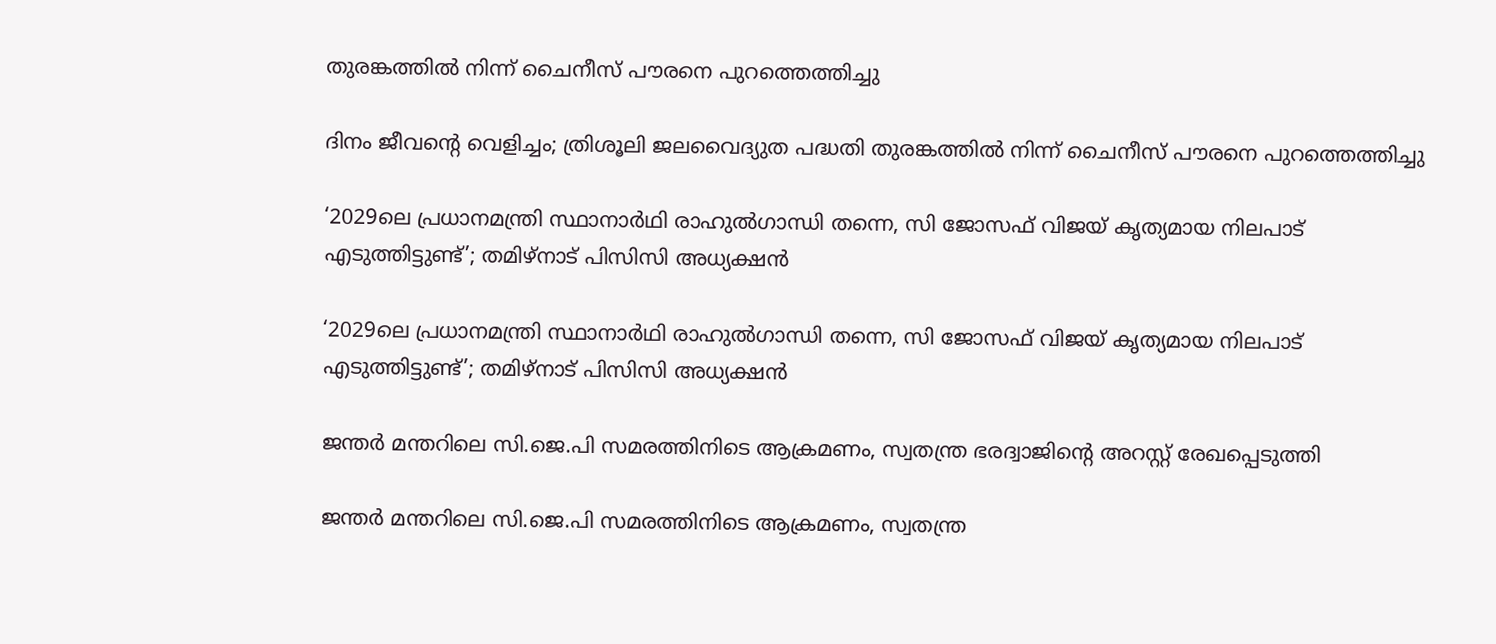തുരങ്കത്തിൽ നിന്ന് ചൈനീസ് പൗരനെ പുറത്തെത്തിച്ചു

ദിനം ജീവന്റെ വെളിച്ചം; ത്രിശൂലി ജലവൈദ്യുത പദ്ധതി തുരങ്കത്തിൽ നിന്ന് ചൈനീസ് പൗരനെ പുറത്തെത്തിച്ചു

‘2029ലെ പ്രധാനമന്ത്രി സ്ഥാനാർഥി രാഹുൽഗാന്ധി തന്നെ, സി ജോസഫ് വിജയ് കൃത്യമായ നിലപാട് എടുത്തിട്ടുണ്ട്’; തമിഴ്നാട് പിസിസി അധ്യക്ഷൻ

‘2029ലെ പ്രധാനമന്ത്രി സ്ഥാനാർഥി രാഹുൽഗാന്ധി തന്നെ, സി ജോസഫ് വിജയ് കൃത്യമായ നിലപാട് എടുത്തിട്ടുണ്ട്’; തമിഴ്നാട് പിസിസി അധ്യക്ഷൻ

ജന്തർ മന്തറിലെ സി.ജെ.പി സമരത്തിനിടെ ആക്രമണം, സ്വതന്ത്ര ഭരദ്വാജിന്റെ അറസ്റ്റ് രേഖപ്പെടുത്തി

ജന്തർ മന്തറിലെ സി.ജെ.പി സമരത്തിനിടെ ആക്രമണം, സ്വതന്ത്ര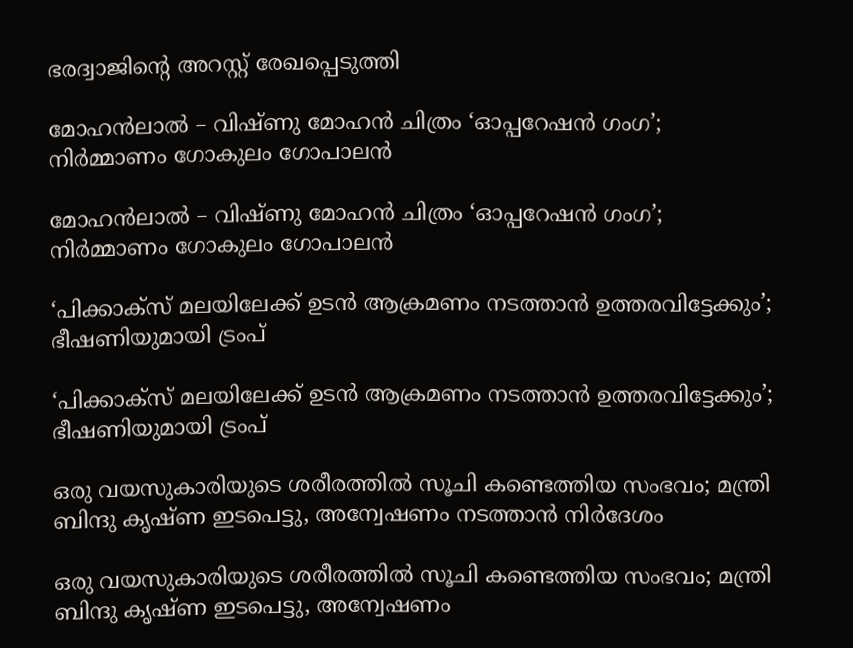ഭരദ്വാജിന്റെ അറസ്റ്റ് രേഖപ്പെടുത്തി

മോഹന്‍ലാല്‍ – വിഷ്ണു മോഹന്‍ ചിത്രം ‘ഓപ്പറേഷന്‍ ഗംഗ’; നിര്‍മ്മാണം ഗോകുലം ഗോപാലന്‍

മോഹന്‍ലാല്‍ – വിഷ്ണു മോഹന്‍ ചിത്രം ‘ഓപ്പറേഷന്‍ ഗംഗ’; നിര്‍മ്മാണം ഗോകുലം ഗോപാലന്‍

‘പിക്കാക്സ് മലയിലേക്ക് ഉടന്‍ ആക്രമണം നടത്താന്‍ ഉത്തരവിട്ടേക്കും’; ഭീഷണിയുമായി ട്രംപ്

‘പിക്കാക്സ് മലയിലേക്ക് ഉടന്‍ ആക്രമണം നടത്താന്‍ ഉത്തരവിട്ടേക്കും’; ഭീഷണിയുമായി ട്രംപ്

ഒരു വയസുകാരിയുടെ ശരീരത്തിൽ സൂചി കണ്ടെത്തിയ സംഭവം; മന്ത്രി ബിന്ദു കൃഷ്ണ ഇടപെട്ടു, അന്വേഷണം നടത്താൻ നിർദേശം

ഒരു വയസുകാരിയുടെ ശരീരത്തിൽ സൂചി കണ്ടെത്തിയ സംഭവം; മന്ത്രി ബിന്ദു കൃഷ്ണ ഇടപെട്ടു, അന്വേഷണം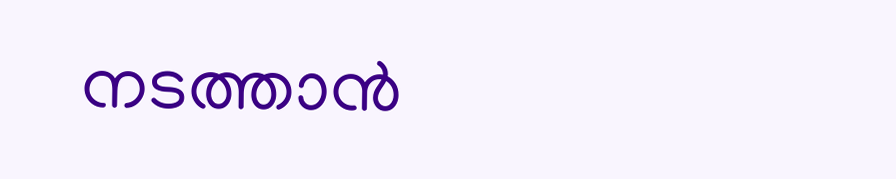നടത്താൻ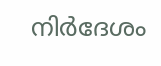നിർദേശം